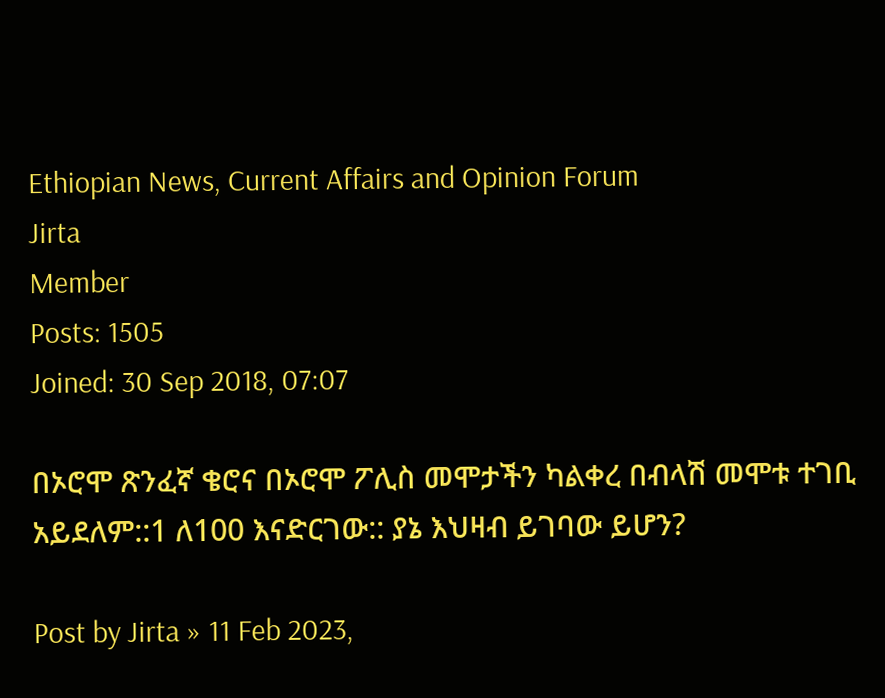Ethiopian News, Current Affairs and Opinion Forum
Jirta
Member
Posts: 1505
Joined: 30 Sep 2018, 07:07

በኦሮሞ ጽንፈኛ ቄሮና በኦሮሞ ፖሊስ መሞታችን ካልቀረ በብላሽ መሞቱ ተገቢ አይደለም::1 ለ100 እናድርገው:: ያኔ እህዛብ ይገባው ይሆን?

Post by Jirta » 11 Feb 2023,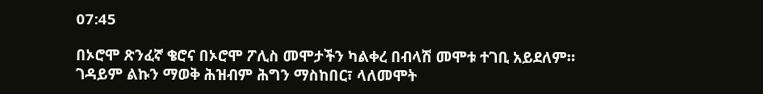07:45

በኦሮሞ ጽንፈኛ ቄሮና በኦሮሞ ፖሊስ መሞታችን ካልቀረ በብላሽ መሞቱ ተገቢ አይደለም። ገዳይም ልኩን ማወቅ ሕዝብም ሕግን ማስከበር፣ ላለመሞት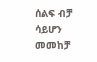ሰልፍ ብቻ ሳይሆን መመከቻ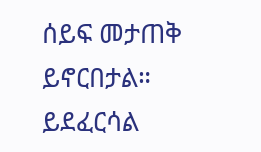ሰይፍ መታጠቅ ይኖርበታል። ይደፈርሳል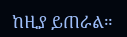ከዚያ ይጠራል።